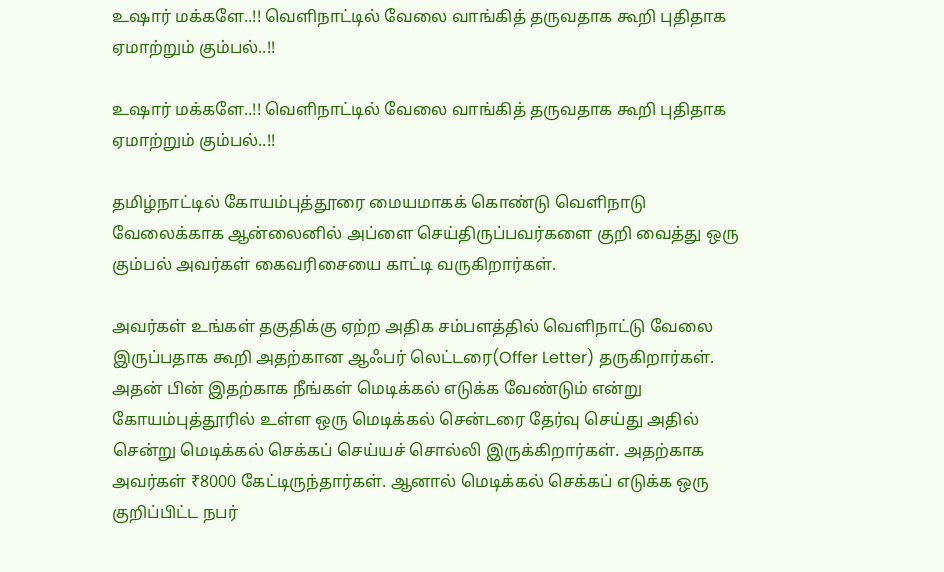உஷார் மக்களே..!! வெளிநாட்டில் வேலை வாங்கித் தருவதாக கூறி புதிதாக ஏமாற்றும் கும்பல்..!!

உஷார் மக்களே..!! வெளிநாட்டில் வேலை வாங்கித் தருவதாக கூறி புதிதாக ஏமாற்றும் கும்பல்..!!

தமிழ்நாட்டில் கோயம்புத்தூரை மையமாகக் கொண்டு வெளிநாடு வேலைக்காக ஆன்லைனில் அப்ளை செய்திருப்பவர்களை குறி வைத்து ஒரு கும்பல் அவர்கள் கைவரிசையை காட்டி வருகிறார்கள்.

அவர்கள் உங்கள் தகுதிக்கு ஏற்ற அதிக சம்பளத்தில் வெளிநாட்டு வேலை இருப்பதாக கூறி அதற்கான ஆஃபர் லெட்டரை(Offer Letter) தருகிறார்கள். அதன் பின் இதற்காக நீங்கள் மெடிக்கல் எடுக்க வேண்டும் என்று கோயம்புத்தூரில் உள்ள ஒரு மெடிக்கல் சென்டரை தேர்வு செய்து அதில் சென்று மெடிக்கல் செக்கப் செய்யச் சொல்லி இருக்கிறார்கள். அதற்காக அவர்கள் ₹8000 கேட்டிருந்தார்கள். ஆனால் மெடிக்கல் செக்கப் எடுக்க ஒரு குறிப்பிட்ட நபர்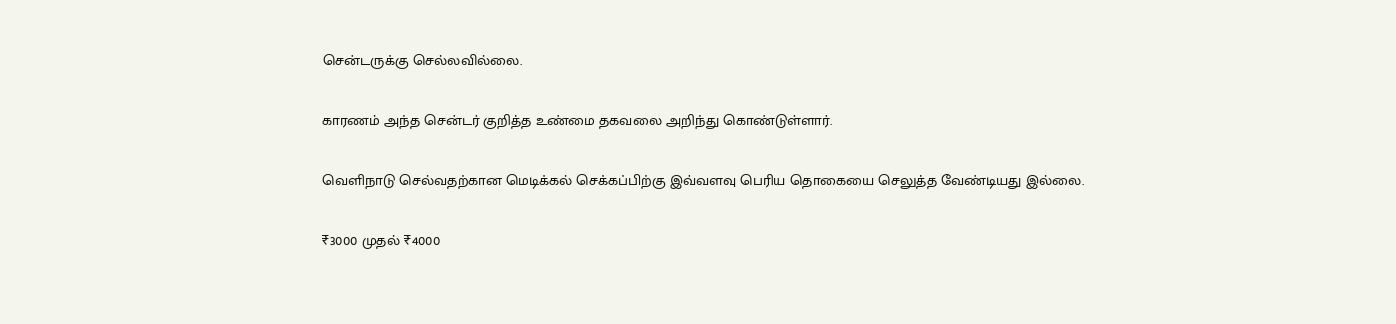சென்டருக்கு செல்லவில்லை.

காரணம் அந்த சென்டர் குறித்த உண்மை தகவலை அறிந்து கொண்டுள்ளார்.

வெளிநாடு செல்வதற்கான மெடிக்கல் செக்கப்பிற்கு இவ்வளவு பெரிய தொகையை செலுத்த வேண்டியது இல்லை.

₹3000 முதல் ₹4000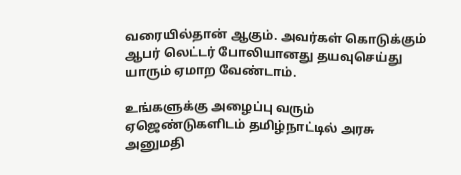வரையில்தான் ஆகும். அவர்கள் கொடுக்கும் ஆபர் லெட்டர் போலியானது தயவுசெய்து யாரும் ஏமாற வேண்டாம்.

உங்களுக்கு அழைப்பு வரும் ஏஜெண்டுகளிடம் தமிழ்நாட்டில் அரசு அனுமதி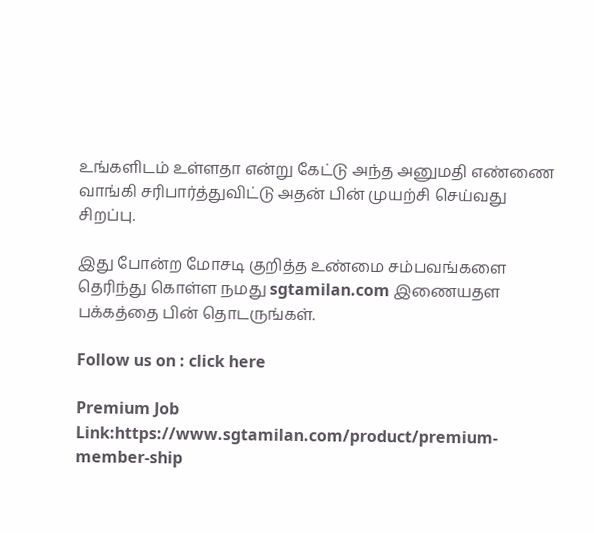உங்களிடம் உள்ளதா என்று கேட்டு அந்த அனுமதி எண்ணை வாங்கி சரிபார்த்துவிட்டு அதன் பின் முயற்சி செய்வது சிறப்பு.

இது போன்ற மோசடி குறித்த உண்மை சம்பவங்களை தெரிந்து கொள்ள நமது sgtamilan.com இணையதள பக்கத்தை பின் தொடருங்கள்.

Follow us on : click here

Premium Job Link:https://www.sgtamilan.com/product/premium-member-ship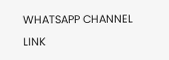WHATSAPP CHANNEL LINK